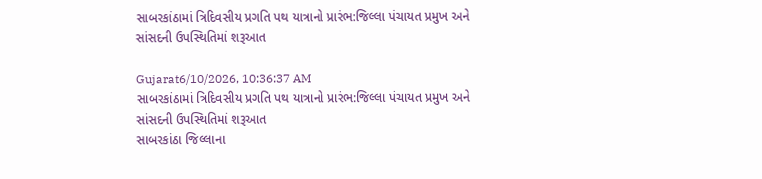સાબરકાંઠામાં ત્રિદિવસીય પ્રગતિ પથ યાત્રાનો પ્રારંભ:જિલ્લા પંચાયત પ્રમુખ અને સાંસદની ઉપસ્થિતિમાં શરૂઆત

Gujarat6/10/2026, 10:36:37 AM
સાબરકાંઠામાં ત્રિદિવસીય પ્રગતિ પથ યાત્રાનો પ્રારંભ:જિલ્લા પંચાયત પ્રમુખ અને સાંસદની ઉપસ્થિતિમાં શરૂઆત
સાબરકાંઠા જિલ્લાના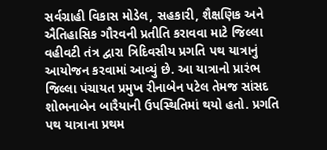સર્વગ્રાહી વિકાસ મોડેલ, સહકારી, શૈક્ષણિક અને ઐતિહાસિક ગૌરવની પ્રતીતિ કરાવવા માટે જિલ્લા વહીવટી તંત્ર દ્વારા ત્રિદિવસીય પ્રગતિ પથ યાત્રાનું આયોજન કરવામાં આવ્યું છે. આ યાત્રાનો પ્રારંભ જિલ્લા પંચાયત પ્રમુખ રીનાબેન પટેલ તેમજ સાંસદ શોભનાબેન બારૈયાની ઉપસ્થિતિમાં થયો હતો. પ્રગતિ પથ યાત્રાના પ્રથમ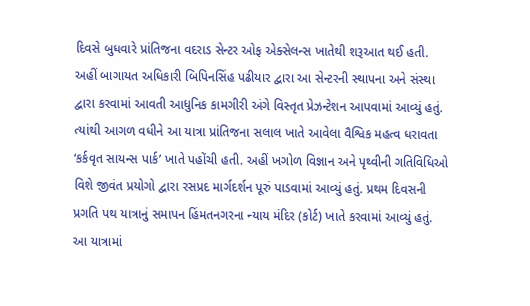દિવસે બુધવારે પ્રાંતિજના વદરાડ સેન્ટર ઓફ એક્સેલન્સ ખાતેથી શરૂઆત થઈ હતી. અહીં બાગાયત અધિકારી બિપિનસિંહ પઢીયાર દ્વારા આ સેન્ટરની સ્થાપના અને સંસ્થા દ્વારા કરવામાં આવતી આધુનિક કામગીરી અંગે વિસ્તૃત પ્રેઝન્ટેશન આપવામાં આવ્યું હતું. ત્યાંથી આગળ વધીને આ યાત્રા પ્રાંતિજના સલાલ ખાતે આવેલા વૈશ્વિક મહત્વ ધરાવતા ‘કર્કવૃત સાયન્સ પાર્ક’ ખાતે પહોંચી હતી. અહીં ખગોળ વિજ્ઞાન અને પૃથ્વીની ગતિવિધિઓ વિશે જીવંત પ્રયોગો દ્વારા રસપ્રદ માર્ગદર્શન પૂરું પાડવામાં આવ્યું હતું. પ્રથમ દિવસની પ્રગતિ પથ યાત્રાનું સમાપન હિંમતનગરના ન્યાય મંદિર (કોર્ટ) ખાતે કરવામાં આવ્યું હતું. આ યાત્રામાં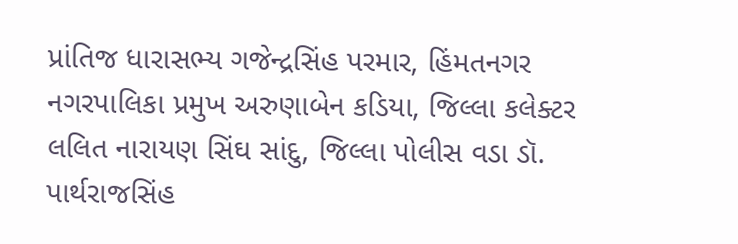પ્રાંતિજ ધારાસભ્ય ગજેન્દ્રસિંહ પરમાર, હિંમતનગર નગરપાલિકા પ્રમુખ અરુણાબેન કડિયા, જિલ્લા કલેક્ટર લલિત નારાયણ સિંઘ સાંદુ, જિલ્લા પોલીસ વડા ડૉ. પાર્થરાજસિંહ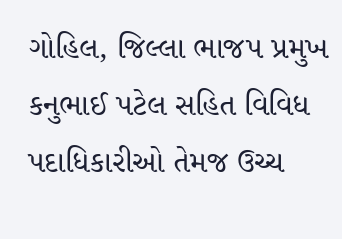ગોહિલ, જિલ્લા ભાજપ પ્રમુખ કનુભાઈ પટેલ સહિત વિવિધ પદાધિકારીઓ તેમજ ઉચ્ચ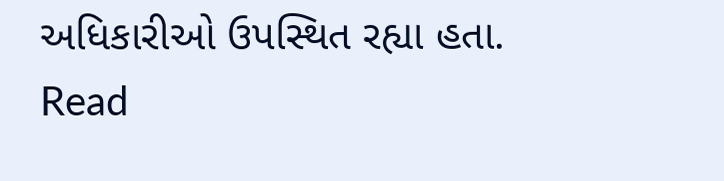અધિકારીઓ ઉપસ્થિત રહ્યા હતા.
Read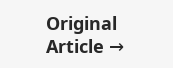Original Article →